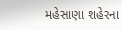મહેસાણા શહેરના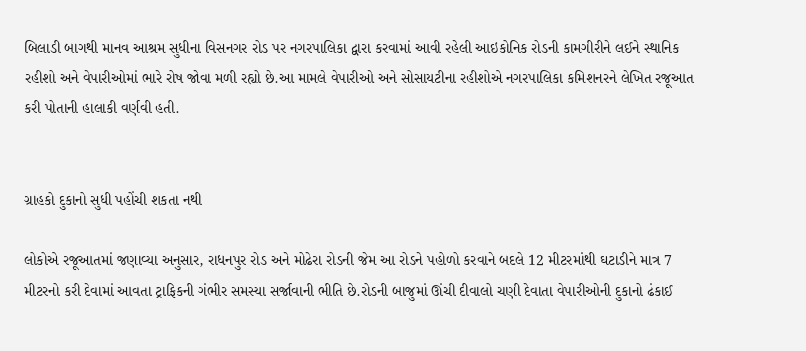બિલાડી બાગથી માનવ આશ્રમ સુધીના વિસનગર રોડ પર નગરપાલિકા દ્વારા કરવામાં આવી રહેલી આઇકોનિક રોડની કામગીરીને લઈને સ્થાનિક રહીશો અને વેપારીઓમાં ભારે રોષ જોવા મળી રહ્યો છે.આ મામલે વેપારીઓ અને સોસાયટીના રહીશોએ નગરપાલિકા કમિશનરને લેખિત રજૂઆત કરી પોતાની હાલાકી વર્ણવી હતી.


ગ્રાહકો દુકાનો સુધી પહોંચી શકતા નથી

લોકોએ રજૂઆતમાં જણાવ્યા અનુસાર, રાધનપુર રોડ અને મોઢેરા રોડની જેમ આ રોડને પહોળો કરવાને બદલે 12 મીટરમાંથી ઘટાડીને માત્ર 7 મીટરનો કરી દેવામાં આવતા ટ્રાફિકની ગંભીર સમસ્યા સર્જાવાની ભીતિ છે.રોડની બાજુમાં ઊંચી દીવાલો ચણી દેવાતા વેપારીઓની દુકાનો ઢંકાઈ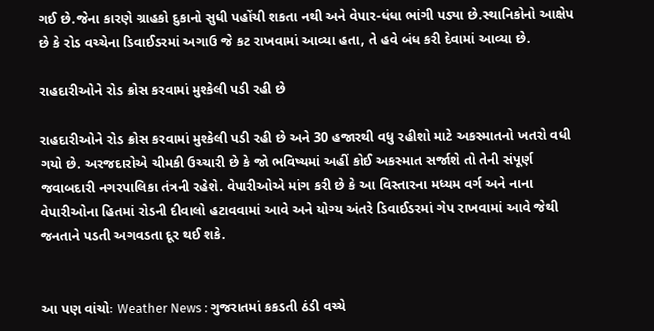ગઈ છે.જેના કારણે ગ્રાહકો દુકાનો સુધી પહોંચી શકતા નથી અને વેપાર-ધંધા ભાંગી પડ્યા છે.સ્થાનિકોનો આક્ષેપ છે કે રોડ વચ્ચેના ડિવાઈડરમાં અગાઉ જે કટ રાખવામાં આવ્યા હતા, તે હવે બંધ કરી દેવામાં આવ્યા છે.

રાહદારીઓને રોડ ક્રોસ કરવામાં મુશ્કેલી પડી રહી છે

રાહદારીઓને રોડ ક્રોસ કરવામાં મુશ્કેલી પડી રહી છે અને 30 હજારથી વધુ રહીશો માટે અકસ્માતનો ખતરો વધી ગયો છે. અરજદારોએ ચીમકી ઉચ્ચારી છે કે જો ભવિષ્યમાં અહીં કોઈ અકસ્માત સર્જાશે તો તેની સંપૂર્ણ જવાબદારી નગરપાલિકા તંત્રની રહેશે. વેપારીઓએ માંગ કરી છે કે આ વિસ્તારના મધ્યમ વર્ગ અને નાના વેપારીઓના હિતમાં રોડની દીવાલો હટાવવામાં આવે અને યોગ્ય અંતરે ડિવાઈડરમાં ગેપ રાખવામાં આવે જેથી જનતાને પડતી અગવડતા દૂર થઈ શકે.


આ પણ વાંચોઃ Weather News : ગુજરાતમાં કકડતી ઠંડી વચ્ચે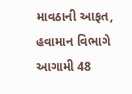માવઠાની આફત, હવામાન વિભાગે આગામી 48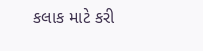કલાક માટે કરી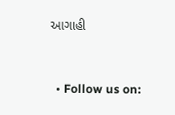આગાહી


  • Follow us on: